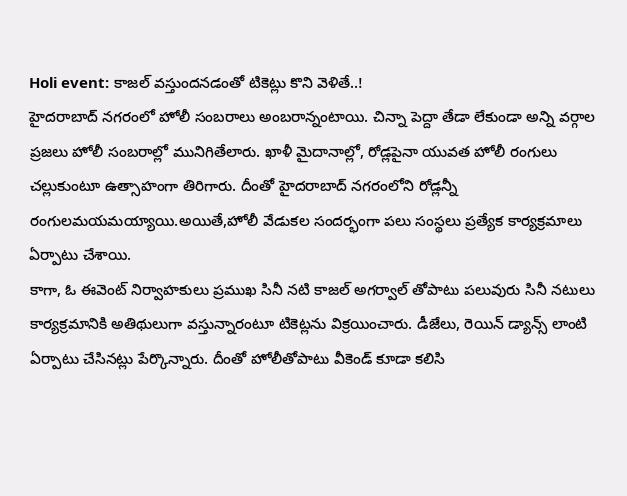Holi event: కాజల్ వస్తుందనడంతో టికెట్లు కొని వెళితే..!
హైదరాబాద్ నగరంలో హోలీ సంబరాలు అంబరాన్నంటాయి. చిన్నా పెద్దా తేడా లేకుండా అన్ని వర్గాల ప్రజలు హోలీ సంబరాల్లో మునిగితేలారు. ఖాళీ మైదానాల్లో, రోడ్లపైనా యువత హోలీ రంగులు చల్లుకుంటూ ఉత్సాహంగా తిరిగారు. దీంతో హైదరాబాద్ నగరంలోని రోడ్లన్నీ రంగులమయమయ్యాయి.అయితే,హోలీ వేడుకల సందర్భంగా పలు సంస్థలు ప్రత్యేక కార్యక్రమాలు ఏర్పాటు చేశాయి.
కాగా, ఓ ఈవెంట్ నిర్వాహకులు ప్రముఖ సినీ నటి కాజల్ అగర్వాల్ తోపాటు పలువురు సినీ నటులు కార్యక్రమానికి అతిథులుగా వస్తున్నారంటూ టికెట్లను విక్రయించారు. డీజేలు, రెయిన్ డ్యాన్స్ లాంటి ఏర్పాటు చేసినట్లు పేర్కొన్నారు. దీంతో హోలీతోపాటు వీకెండ్ కూడా కలిసి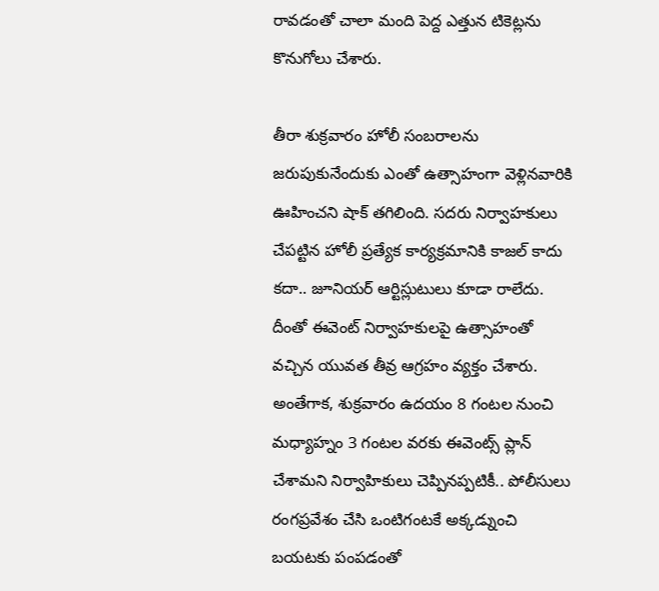రావడంతో చాలా మంది పెద్ద ఎత్తున టికెట్లను కొనుగోలు చేశారు.

తీరా శుక్రవారం హోలీ సంబరాలను జరుపుకునేందుకు ఎంతో ఉత్సాహంగా వెళ్లినవారికి ఊహించని షాక్ తగిలింది. సదరు నిర్వాహకులు చేపట్టిన హోలీ ప్రత్యేక కార్యక్రమానికి కాజల్ కాదు కదా.. జూనియర్ ఆర్టిస్లుటులు కూడా రాలేదు. దీంతో ఈవెంట్ నిర్వాహకులపై ఉత్సాహంతో వచ్చిన యువత తీవ్ర ఆగ్రహం వ్యక్తం చేశారు.
అంతేగాక, శుక్రవారం ఉదయం 8 గంటల నుంచి మధ్యాహ్నం 3 గంటల వరకు ఈవెంట్స్ ప్లాన్ చేశామని నిర్వాహికులు చెప్పినప్పటికీ.. పోలీసులు రంగప్రవేశం చేసి ఒంటిగంటకే అక్కడ్నుంచి బయటకు పంపడంతో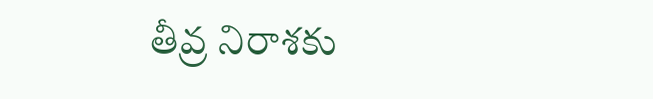తీవ్ర నిరాశకు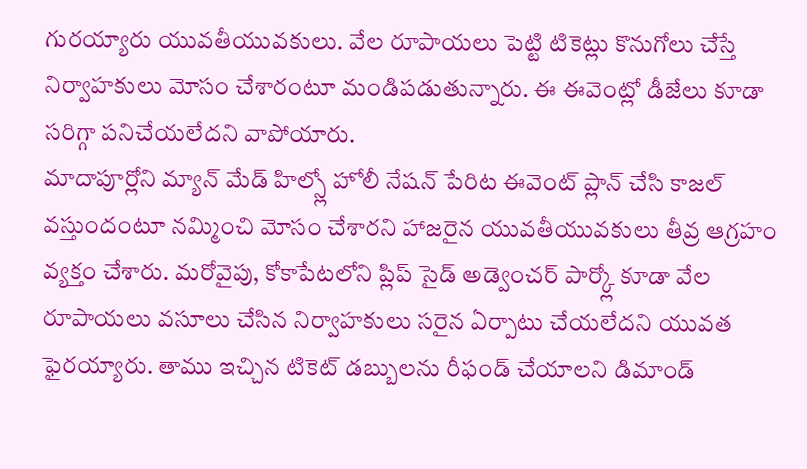గురయ్యారు యువతీయువకులు. వేల రూపాయలు పెట్టి టికెట్లు కొనుగోలు చేస్తే నిర్వాహకులు మోసం చేశారంటూ మండిపడుతున్నారు. ఈ ఈవెంట్లో డీజేలు కూడా సరిగ్గా పనిచేయలేదని వాపోయారు.
మాదాపూర్లోని మ్యాన్ మేడ్ హిల్స్లో హోలీ నేషన్ పేరిట ఈవెంట్ ప్లాన్ చేసి కాజల్ వస్తుందంటూ నమ్మించి మోసం చేశారని హాజరైన యువతీయువకులు తీవ్ర ఆగ్రహం వ్యక్తం చేశారు. మరోవైపు, కోకాపేటలోని ప్లిప్ సైడ్ అడ్వెంచర్ పార్క్లో కూడా వేల రూపాయలు వసూలు చేసిన నిర్వాహకులు సరైన ఏర్పాటు చేయలేదని యువత ఫైరయ్యారు. తాము ఇచ్చిన టికెట్ డబ్బులను రీఫండ్ చేయాలని డిమాండ్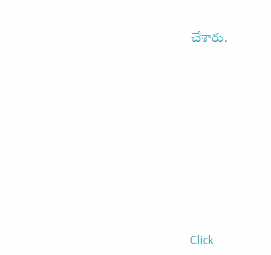చేశారు.












Click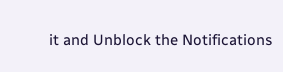it and Unblock the Notifications